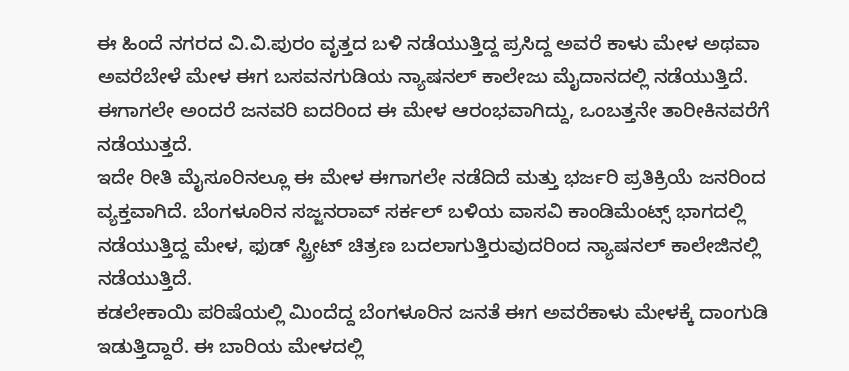ಈ ಹಿಂದೆ ನಗರದ ವಿ.ವಿ.ಪುರಂ ವೃತ್ತದ ಬಳಿ ನಡೆಯುತ್ತಿದ್ದ ಪ್ರಸಿದ್ದ ಅವರೆ ಕಾಳು ಮೇಳ ಅಥವಾ ಅವರೆಬೇಳೆ ಮೇಳ ಈಗ ಬಸವನಗುಡಿಯ ನ್ಯಾಷನಲ್ ಕಾಲೇಜು ಮೈದಾನದಲ್ಲಿ ನಡೆಯುತ್ತಿದೆ. ಈಗಾಗಲೇ ಅಂದರೆ ಜನವರಿ ಐದರಿಂದ ಈ ಮೇಳ ಆರಂಭವಾಗಿದ್ದು, ಒಂಬತ್ತನೇ ತಾರೀಕಿನವರೆಗೆ ನಡೆಯುತ್ತದೆ.
ಇದೇ ರೀತಿ ಮೈಸೂರಿನಲ್ಲೂ ಈ ಮೇಳ ಈಗಾಗಲೇ ನಡೆದಿದೆ ಮತ್ತು ಭರ್ಜರಿ ಪ್ರತಿಕ್ರಿಯೆ ಜನರಿಂದ ವ್ಯಕ್ತವಾಗಿದೆ. ಬೆಂಗಳೂರಿನ ಸಜ್ಜನರಾವ್ ಸರ್ಕಲ್ ಬಳಿಯ ವಾಸವಿ ಕಾಂಡಿಮೆಂಟ್ಸ್ ಭಾಗದಲ್ಲಿ ನಡೆಯುತ್ತಿದ್ದ ಮೇಳ, ಫುಡ್ ಸ್ಟ್ರೀಟ್ ಚಿತ್ರಣ ಬದಲಾಗುತ್ತಿರುವುದರಿಂದ ನ್ಯಾಷನಲ್ ಕಾಲೇಜಿನಲ್ಲಿ ನಡೆಯುತ್ತಿದೆ.
ಕಡಲೇಕಾಯಿ ಪರಿಷೆಯಲ್ಲಿ ಮಿಂದೆದ್ದ ಬೆಂಗಳೂರಿನ ಜನತೆ ಈಗ ಅವರೆಕಾಳು ಮೇಳಕ್ಕೆ ದಾಂಗುಡಿ ಇಡುತ್ತಿದ್ದಾರೆ. ಈ ಬಾರಿಯ ಮೇಳದಲ್ಲಿ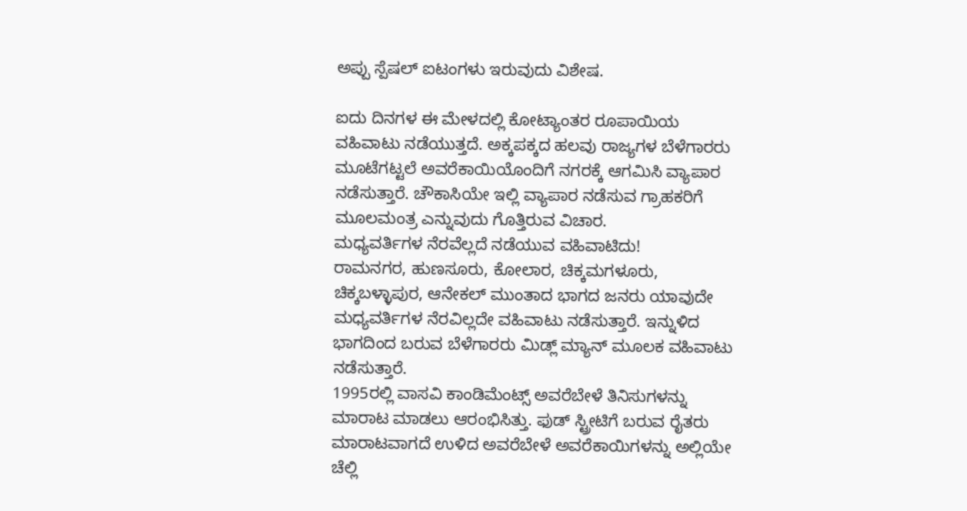ಅಪ್ಪು ಸ್ಪೆಷಲ್ ಐಟಂಗಳು ಇರುವುದು ವಿಶೇಷ.

ಐದು ದಿನಗಳ ಈ ಮೇಳದಲ್ಲಿ ಕೋಟ್ಯಾಂತರ ರೂಪಾಯಿಯ ವಹಿವಾಟು ನಡೆಯುತ್ತದೆ. ಅಕ್ಕಪಕ್ಕದ ಹಲವು ರಾಜ್ಯಗಳ ಬೆಳೆಗಾರರು ಮೂಟೆಗಟ್ಟಲೆ ಅವರೆಕಾಯಿಯೊಂದಿಗೆ ನಗರಕ್ಕೆ ಆಗಮಿಸಿ ವ್ಯಾಪಾರ ನಡೆಸುತ್ತಾರೆ. ಚೌಕಾಸಿಯೇ ಇಲ್ಲಿ ವ್ಯಾಪಾರ ನಡೆಸುವ ಗ್ರಾಹಕರಿಗೆ ಮೂಲಮಂತ್ರ ಎನ್ನುವುದು ಗೊತ್ತಿರುವ ವಿಚಾರ.
ಮಧ್ಯವರ್ತಿಗಳ ನೆರವೆಲ್ಲದೆ ನಡೆಯುವ ವಹಿವಾಟಿದು!
ರಾಮನಗರ, ಹುಣಸೂರು, ಕೋಲಾರ, ಚಿಕ್ಕಮಗಳೂರು, ಚಿಕ್ಕಬಳ್ಳಾಪುರ, ಆನೇಕಲ್ ಮುಂತಾದ ಭಾಗದ ಜನರು ಯಾವುದೇ ಮಧ್ಯವರ್ತಿಗಳ ನೆರವಿಲ್ಲದೇ ವಹಿವಾಟು ನಡೆಸುತ್ತಾರೆ. ಇನ್ನುಳಿದ ಭಾಗದಿಂದ ಬರುವ ಬೆಳೆಗಾರರು ಮಿಡ್ಲ್ ಮ್ಯಾನ್ ಮೂಲಕ ವಹಿವಾಟು ನಡೆಸುತ್ತಾರೆ.
1995ರಲ್ಲಿ ವಾಸವಿ ಕಾಂಡಿಮೆಂಟ್ಸ್ ಅವರೆಬೇಳೆ ತಿನಿಸುಗಳನ್ನು ಮಾರಾಟ ಮಾಡಲು ಆರಂಭಿಸಿತ್ತು. ಫುಡ್ ಸ್ಟ್ರೀಟಿಗೆ ಬರುವ ರೈತರು ಮಾರಾಟವಾಗದೆ ಉಳಿದ ಅವರೆಬೇಳೆ ಅವರೆಕಾಯಿಗಳನ್ನು ಅಲ್ಲಿಯೇ ಚೆಲ್ಲಿ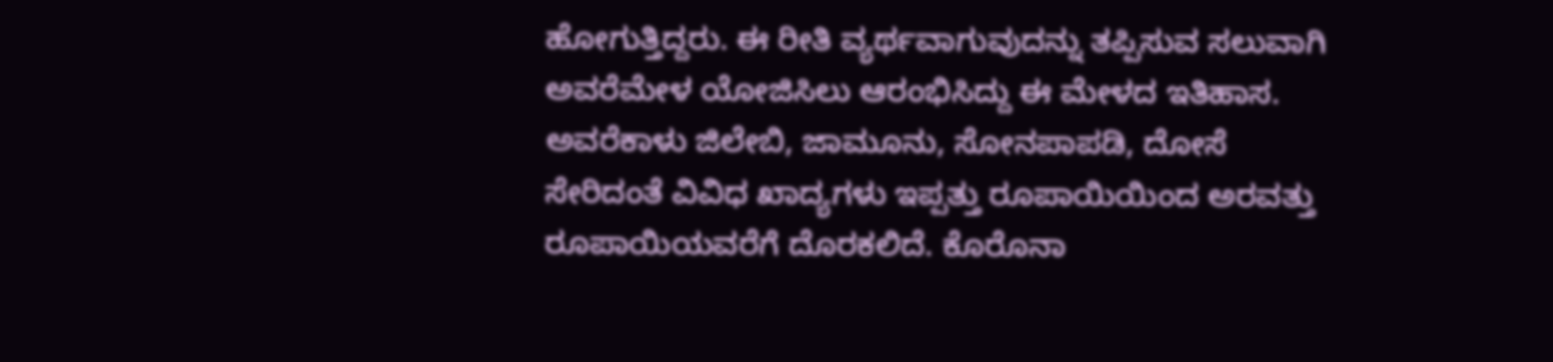ಹೋಗುತ್ತಿದ್ದರು. ಈ ರೀತಿ ವ್ಯರ್ಥವಾಗುವುದನ್ನು ತಪ್ಪಿಸುವ ಸಲುವಾಗಿ ಅವರೆಮೇಳ ಯೋಜಿಸಿಲು ಆರಂಭಿಸಿದ್ದು ಈ ಮೇಳದ ಇತಿಹಾಸ.
ಅವರೆಕಾಳು ಜಿಲೇಬಿ, ಜಾಮೂನು, ಸೋನಪಾಪಡಿ, ದೋಸೆ ಸೇರಿದಂತೆ ವಿವಿಧ ಖಾದ್ಯಗಳು ಇಪ್ಪತ್ತು ರೂಪಾಯಿಯಿಂದ ಅರವತ್ತು ರೂಪಾಯಿಯವರೆಗೆ ದೊರಕಲಿದೆ. ಕೊರೊನಾ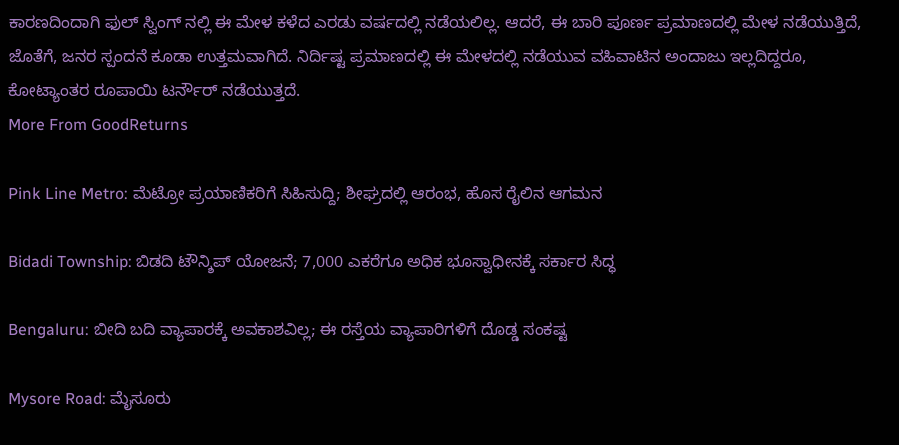ಕಾರಣದಿಂದಾಗಿ ಫುಲ್ ಸ್ವಿಂಗ್ ನಲ್ಲಿ ಈ ಮೇಳ ಕಳೆದ ಎರಡು ವರ್ಷದಲ್ಲಿ ನಡೆಯಲಿಲ್ಲ. ಆದರೆ, ಈ ಬಾರಿ ಪೂರ್ಣ ಪ್ರಮಾಣದಲ್ಲಿ ಮೇಳ ನಡೆಯುತ್ತಿದೆ, ಜೊತೆಗೆ, ಜನರ ಸ್ಪಂದನೆ ಕೂಡಾ ಉತ್ತಮವಾಗಿದೆ. ನಿರ್ದಿಷ್ಟ ಪ್ರಮಾಣದಲ್ಲಿ ಈ ಮೇಳದಲ್ಲಿ ನಡೆಯುವ ವಹಿವಾಟಿನ ಅಂದಾಜು ಇಲ್ಲದಿದ್ದರೂ, ಕೋಟ್ಯಾಂತರ ರೂಪಾಯಿ ಟರ್ನೌರ್ ನಡೆಯುತ್ತದೆ.
More From GoodReturns

Pink Line Metro: ಮೆಟ್ರೋ ಪ್ರಯಾಣಿಕರಿಗೆ ಸಿಹಿಸುದ್ದಿ; ಶೀಘ್ರದಲ್ಲಿ ಆರಂಭ, ಹೊಸ ರೈಲಿನ ಆಗಮನ

Bidadi Township: ಬಿಡದಿ ಟೌನ್ಶಿಪ್ ಯೋಜನೆ; 7,000 ಎಕರೆಗೂ ಅಧಿಕ ಭೂಸ್ವಾಧೀನಕ್ಕೆ ಸರ್ಕಾರ ಸಿದ್ಧ

Bengaluru: ಬೀದಿ ಬದಿ ವ್ಯಾಪಾರಕ್ಕೆ ಅವಕಾಶವಿಲ್ಲ; ಈ ರಸ್ತೆಯ ವ್ಯಾಪಾರಿಗಳಿಗೆ ದೊಡ್ಡ ಸಂಕಷ್ಟ

Mysore Road: ಮೈಸೂರು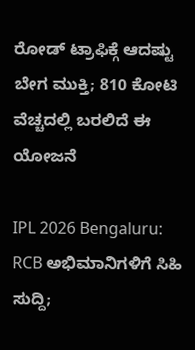ರೋಡ್ ಟ್ರಾಫಿಕ್ಗೆ ಆದಷ್ಟು ಬೇಗ ಮುಕ್ತಿ; 810 ಕೋಟಿ ವೆಚ್ಚದಲ್ಲಿ ಬರಲಿದೆ ಈ ಯೋಜನೆ

IPL 2026 Bengaluru: RCB ಅಭಿಮಾನಿಗಳಿಗೆ ಸಿಹಿ ಸುದ್ದಿ;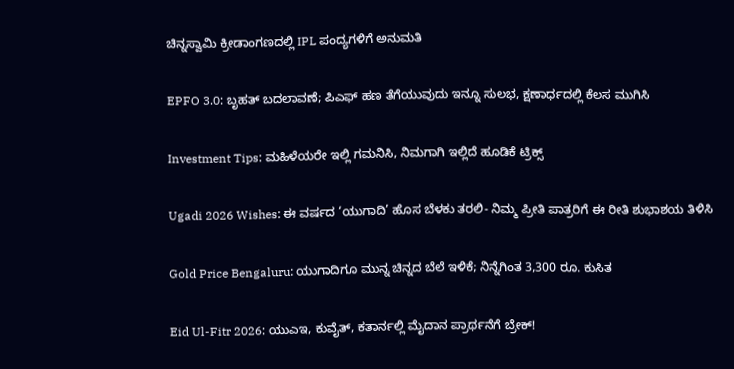ಚಿನ್ನಸ್ವಾಮಿ ಕ್ರೀಡಾಂಗಣದಲ್ಲಿ IPL ಪಂದ್ಯಗಳಿಗೆ ಅನುಮತಿ

EPFO 3.0: ಬೃಹತ್ ಬದಲಾವಣೆ; ಪಿಎಫ್ ಹಣ ತೆಗೆಯುವುದು ಇನ್ನೂ ಸುಲಭ, ಕ್ಷಣಾರ್ಧದಲ್ಲಿ ಕೆಲಸ ಮುಗಿಸಿ

Investment Tips: ಮಹಿಳೆಯರೇ ಇಲ್ಲಿ ಗಮನಿಸಿ, ನಿಮಗಾಗಿ ಇಲ್ಲಿದೆ ಹೂಡಿಕೆ ಟ್ರಿಕ್ಸ್

Ugadi 2026 Wishes: ಈ ವರ್ಷದ ‘ಯುಗಾದಿ’ ಹೊಸ ಬೆಳಕು ತರಲಿ- ನಿಮ್ಮ ಪ್ರೀತಿ ಪಾತ್ರರಿಗೆ ಈ ರೀತಿ ಶುಭಾಶಯ ತಿಳಿಸಿ

Gold Price Bengaluru: ಯುಗಾದಿಗೂ ಮುನ್ನ ಚಿನ್ನದ ಬೆಲೆ ಇಳಿಕೆ; ನಿನ್ನೆಗಿಂತ 3,300 ರೂ. ಕುಸಿತ

Eid Ul-Fitr 2026: ಯುಎಇ, ಕುವೈತ್, ಕತಾರ್ನಲ್ಲಿ ಮೈದಾನ ಪ್ರಾರ್ಥನೆಗೆ ಬ್ರೇಕ್!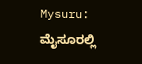Mysuru: ಮೈಸೂರಲ್ಲಿ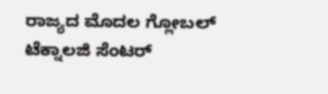ರಾಜ್ಯದ ಮೊದಲ ಗ್ಲೋಬಲ್ ಟೆಕ್ನಾಲಜಿ ಸೆಂಟರ್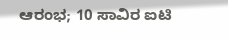ಆರಂಭ; 10 ಸಾವಿರ ಐಟಿ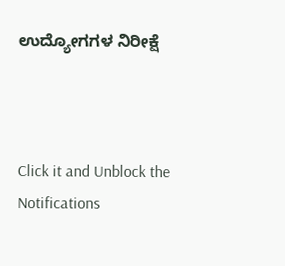ಉದ್ಯೋಗಗಳ ನಿರೀಕ್ಷೆ



Click it and Unblock the Notifications